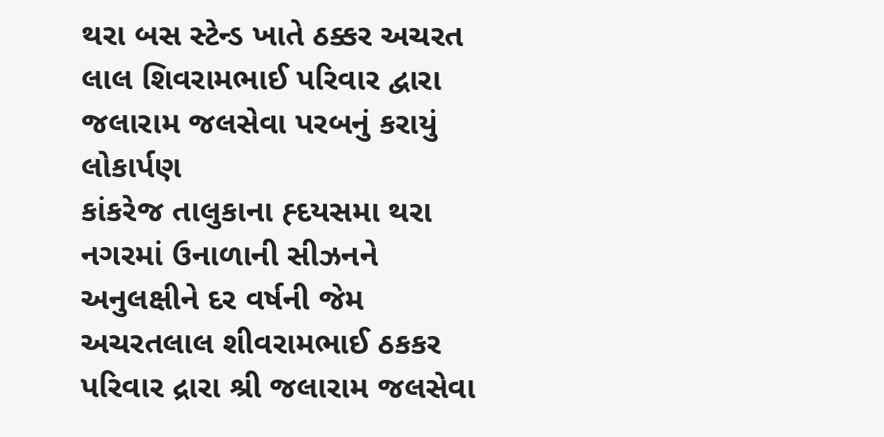થરા બસ સ્ટેન્ડ ખાતે ઠક્કર અચરત લાલ શિવરામભાઈ પરિવાર દ્વારા જલારામ જલસેવા પરબનું કરાયું લોકાર્પણ
કાંકરેજ તાલુકાના હ્દયસમા થરા નગરમાં ઉનાળાની સીઝનને અનુલક્ષીને દર વર્ષની જેમ અચરતલાલ શીવરામભાઈ ઠકકર પરિવાર દ્રારા શ્રી જલારામ જલસેવા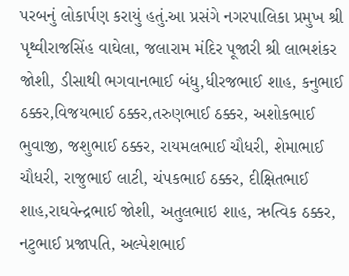પરબનું લોકાર્પણ કરાયું હતું.આ પ્રસંગે નગરપાલિકા પ્રમુખ શ્રી પૃથ્વીરાજસિંહ વાઘેલા, જલારામ મંદિર પૂજારી શ્રી લાભશંકર જોશી, ડીસાથી ભગવાનભાઈ બંધુ,ધીરજભાઈ શાહ, કનુભાઈ ઠક્કર,વિજયભાઈ ઠક્કર,તરુણભાઈ ઠક્કર, અશોકભાઈ ભુવાજી, જશુભાઈ ઠક્કર, રાયમલભાઈ ચૌધરી, શેમાભાઈ ચૌધરી, રાજુભાઈ લાટી, ચંપકભાઈ ઠક્કર, દીક્ષિતભાઈ શાહ,રાઘવેન્દ્રભાઈ જોશી, અતુલભાઇ શાહ, ઋત્વિક ઠક્કર, નટુભાઈ પ્રજાપતિ, અલ્પેશભાઈ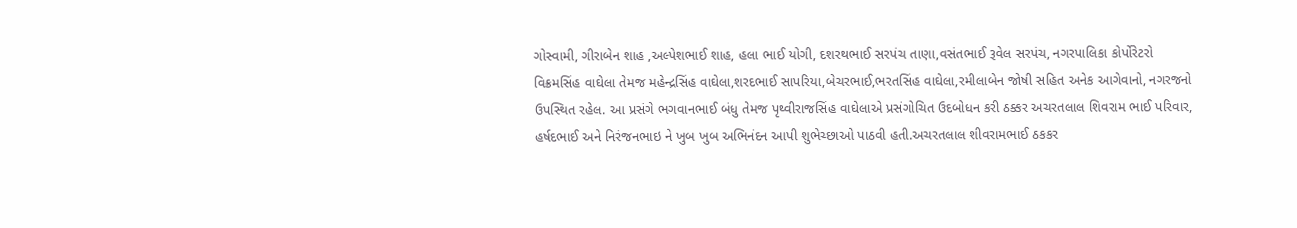ગોસ્વામી, ગીરાબેન શાહ ,અલ્પેશભાઈ શાહ, હલા ભાઈ યોગી, દશરથભાઈ સરપંચ તાણા,વસંતભાઈ રૂવેલ સરપંચ, નગરપાલિકા કોર્પોરેટરો વિક્રમસિંહ વાઘેલા તેમજ મહેન્દ્રસિંહ વાઘેલા,શરદભાઈ સાપરિયા,બેચરભાઈ,ભરતસિંહ વાઘેલા,રમીલાબેન જોષી સહિત અનેક આગેવાનો, નગરજનો ઉપસ્થિત રહેલ. આ પ્રસંગે ભગવાનભાઈ બંધુ તેમજ પૃથ્વીરાજસિંહ વાઘેલાએ પ્રસંગોચિત ઉદબોધન કરી ઠક્કર અચરતલાલ શિવરામ ભાઈ પરિવાર, હર્ષદભાઈ અને નિરંજનભાઇ ને ખુબ ખુબ અભિનંદન આપી શુભેચ્છાઓ પાઠવી હતી.અચરતલાલ શીવરામભાઈ ઠકકર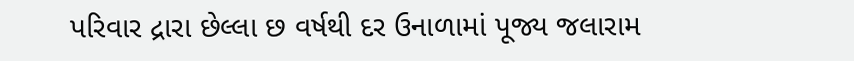પરિવાર દ્રારા છેલ્લા છ વર્ષથી દર ઉનાળામાં પૂજ્ય જલારામ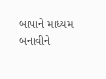બાપાને માધ્યમ બનાવીને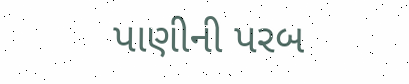પાણીની પરબ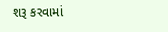શરૂ કરવામાં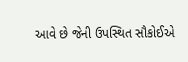આવે છે જેની ઉપસ્થિત સૌકોઈએ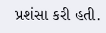પ્રશંસા કરી હતી.